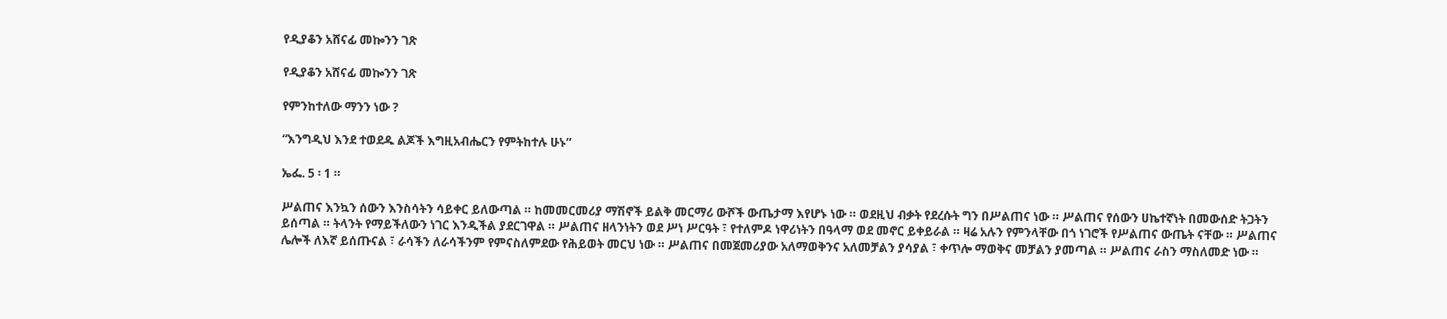የዲያቆን አሸናፊ መኰንን ገጽ

የዲያቆን አሸናፊ መኰንን ገጽ

የምንከተለው ማንን ነው ?

“እንግዲህ እንደ ተወደዱ ልጆች እግዚአብሔርን የምትከተሉ ሁኑ”

ኤፌ. 5 ፡ 1 ።

ሥልጠና እንኳን ሰውን እንስሳትን ሳይቀር ይለውጣል ። ከመመርመሪያ ማሽኖች ይልቅ መርማሪ ውሾች ውጤታማ እየሆኑ ነው ። ወደዚህ ብቃት የደረሱት ግን በሥልጠና ነው ። ሥልጠና የሰውን ሀኬተኛነት በመውሰድ ትጋትን ይሰጣል ። ትላንት የማይችለውን ነገር እንዲችል ያደርገዋል ። ሥልጠና ዘላንነትን ወደ ሥነ ሥርዓት ፣ የተለምዶ ነዋሪነትን በዓላማ ወደ መኖር ይቀይራል ። ዛሬ አሉን የምንላቸው በጎ ነገሮች የሥልጠና ውጤት ናቸው ። ሥልጠና ሌሎች ለእኛ ይሰጡናል ፣ ራሳችን ለራሳችንም የምናስለምደው የሕይወት መርህ ነው ። ሥልጠና በመጀመሪያው አለማወቅንና አለመቻልን ያሳያል ፣ ቀጥሎ ማወቅና መቻልን ያመጣል ። ሥልጠና ራስን ማስለመድ ነው ።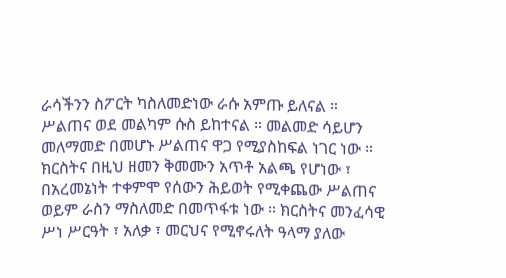ራሳችንን ስፖርት ካስለመድነው ራሱ አምጡ ይለናል ። ሥልጠና ወደ መልካም ሱስ ይከተናል ። መልመድ ሳይሆን መለማመድ በመሆኑ ሥልጠና ዋጋ የሚያስከፍል ነገር ነው ። ክርስትና በዚህ ዘመን ቅመሙን አጥቶ አልጫ የሆነው ፣ በአረመኔነት ተቀምሞ የሰውን ሕይወት የሚቀጨው ሥልጠና ወይም ራስን ማስለመድ በመጥፋቱ ነው ። ክርስትና መንፈሳዊ ሥነ ሥርዓት ፣ አለቃ ፣ መርህና የሚኖሩለት ዓላማ ያለው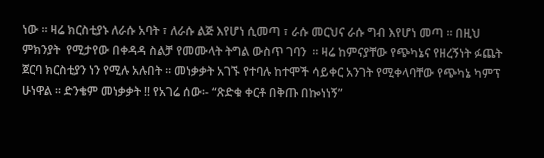ነው ። ዛሬ ክርስቲያኑ ለራሱ አባት ፣ ለራሱ ልጅ እየሆነ ሲመጣ ፣ ራሱ መርህና ራሱ ግብ እየሆነ መጣ ። በዚህ ምክንያት  የሚታየው በቀዳዳ ስልቻ የመሙላት ትግል ውስጥ ገባን  ። ዛሬ ከምናያቸው የጭካኔና የዘረኝነት ፉጨት ጀርባ ክርስቲያን ነን የሚሉ አሉበት ። መነቃቃት አገኙ የተባሉ ከተሞች ሳይቀር አንገት የሚቀላባቸው የጭካኔ ካምፕ ሁነዋል ። ድንቄም መነቃቃት !! የአገሬ ሰው፡- “ጽድቁ ቀርቶ በቅጡ በኰነነኝ”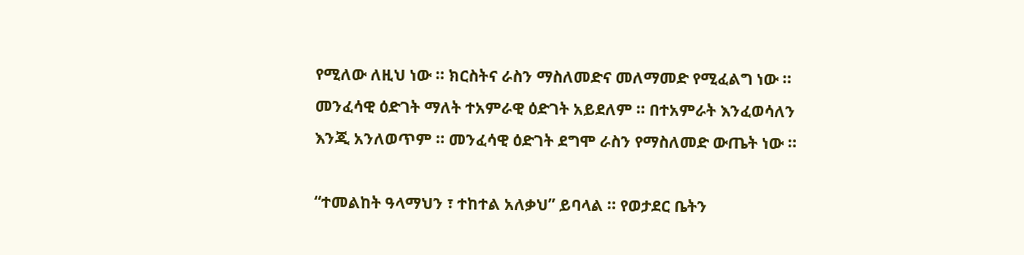የሚለው ለዚህ ነው ። ክርስትና ራስን ማስለመድና መለማመድ የሚፈልግ ነው ። መንፈሳዊ ዕድገት ማለት ተአምራዊ ዕድገት አይደለም ። በተአምራት እንፈወሳለን እንጂ አንለወጥም ። መንፈሳዊ ዕድገት ደግሞ ራስን የማስለመድ ውጤት ነው ።

“ተመልከት ዓላማህን ፣ ተከተል አለቃህ” ይባላል ። የወታደር ቤትን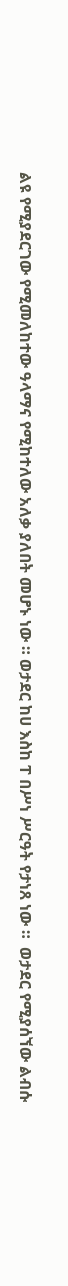ልዩ የሚያደርገው የሚመለከተው ዓላማና የሚከተለው አለቃ ያለበት መሆኑ ነው ። ወታደር ከሀ እስከ ፐ በሥነ ሥርዓት የታነጸ ነው ።  ወታደር የሚያሰኘው ልብሱ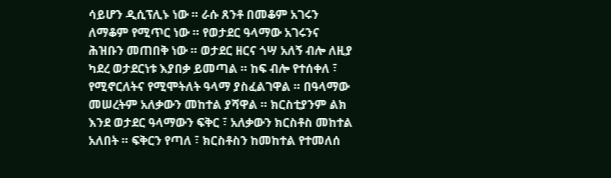ሳይሆን ዲሲፕሊኑ ነው ። ራሱ ጸንቶ በመቆም አገሩን ለማቆም የሚጥር ነው ። የወታደር ዓላማው አገሩንና ሕዝቡን መጠበቅ ነው ። ወታደር ዘርና ጎሣ አለኝ ብሎ ለዚያ ካደረ ወታደርነቱ እያበቃ ይመጣል ። ከፍ ብሎ የተሰቀለ ፣ የሚኖርለትና የሚሞትለት ዓላማ ያስፈልገዋል ። በዓላማው መሠረትም አለቃውን መከተል ያሻዋል ። ክርስቲያንም ልክ እንደ ወታደር ዓላማውን ፍቅር ፣ አለቃውን ክርስቶስ መከተል አለበት ። ፍቅርን የጣለ ፣ ክርስቶስን ከመከተል የተመለሰ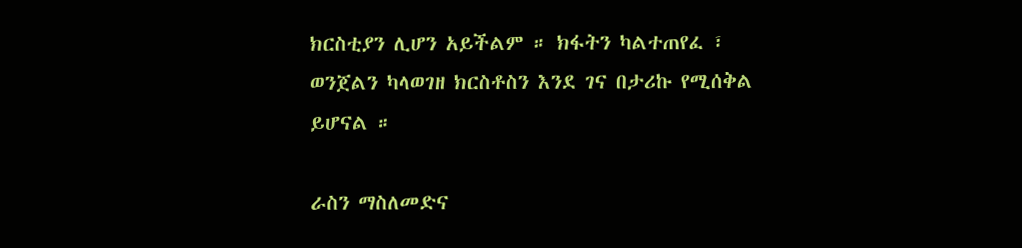ክርስቲያን ሊሆን አይችልም ። ክፋትን ካልተጠየፈ ፣ ወንጀልን ካላወገዘ ክርስቶስን እንደ ገና በታሪኩ የሚሰቅል ይሆናል ።

ራስን ማስለመድና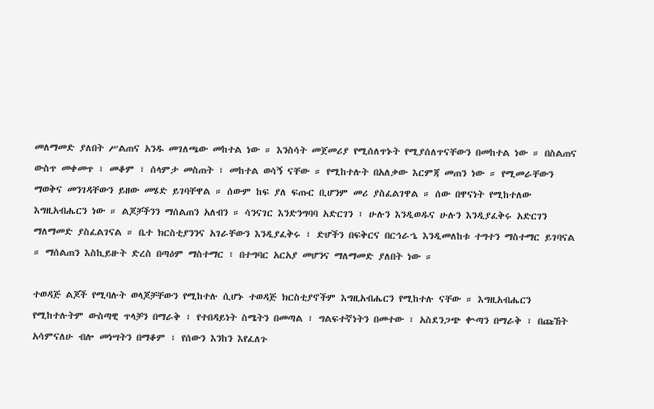መለማመድ ያለበት ሥልጠና አንዱ መገለጫው መከተል ነው ። እንስሳት መጀመሪያ የሚሰለጥኑት የሚያሰለጥናቸውን በመከተል ነው ። በስልጠና ውስጥ መቀመጥ ፣ መቆም ፣ ሰላምታ መስጠት ፣ መከተል ወሳኝ ናቸው ። የሚከተሉት በአለቃው እርምጃ መጠን ነው ። የሚመራቸውን ማወቅና መንገዳቸውን ይዘው መሄድ ይገባቸዋል ። ሰውም ከፍ ያለ ፍጡር ቢሆንም መሪ ያስፈልገዋል ። ሰው በዋናነት የሚከተለው እግዚአብሔርን ነው ። ልጆቻችንን ማሰልጠን አለብን ። ሳንናገር እንድንግባባ አድርገን ፣ ሁሉን እንዲወዱና ሁሉን እንዲያፈቅሩ አድርገን ማለማመድ ያስፈልገናል ። ቤተ ክርስቲያንንና አገራቸውን እንዲያፈቅሩ ፣ ድሆችን በፍቅርና በርኅራኄ እንዲመለከቱ ተግተን ማስተማር ይገባናል ። ማሰልጠን እስኪይዙት ድረስ በጣዕም ማስተማር ፣ በተግባር አርአያ መሆንና ማለማመድ ያለበት ነው ።

ተወዳጅ ልጆች የሚባሉት ወላጆቻቸውን የሚከተሉ ሲሆኑ ተወዳጅ ክርስቲያኖችም እግዚአብሔርን የሚከተሉ ናቸው ። እግዚአብሔርን የሚከተሉትም ውስጣዊ ጥላቻን በማራቅ ፣ የተበዳይነት ስሜትን በመጣል ፣ ግልፍተኛነትን በመተው ፣ አስደንጋጭ ቍጣን በማራቅ ፣ በጩኸት አሳምናለሁ ብሎ መነሣትን በማቆም ፣ የሰውን እንከን እየፈለጉ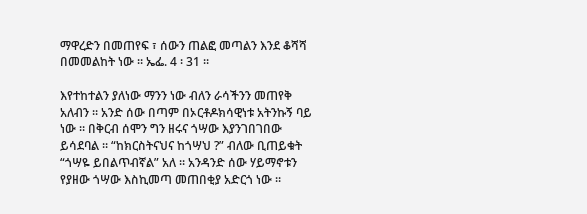ማዋረድን በመጠየፍ ፣ ሰውን ጠልፎ መጣልን እንደ ቆሻሻ በመመልከት ነው ። ኤፌ. 4 ፡ 31 ።

እየተከተልን ያለነው ማንን ነው ብለን ራሳችንን መጠየቅ አለብን ። አንድ ሰው በጣም በኦርቶዶክሳዊነቱ አትንኩኝ ባይ ነው ። በቅርብ ሰሞን ግን ዘሩና ጎሣው እያንገበገበው ይሳደባል ። “ከክርስትናህና ከጎሣህ ?” ብለው ቢጠይቁት “ጎሣዬ ይበልጥብኛል” አለ ። አንዳንድ ሰው ሃይማኖቱን የያዘው ጎሣው እስኪመጣ መጠበቂያ አድርጎ ነው ።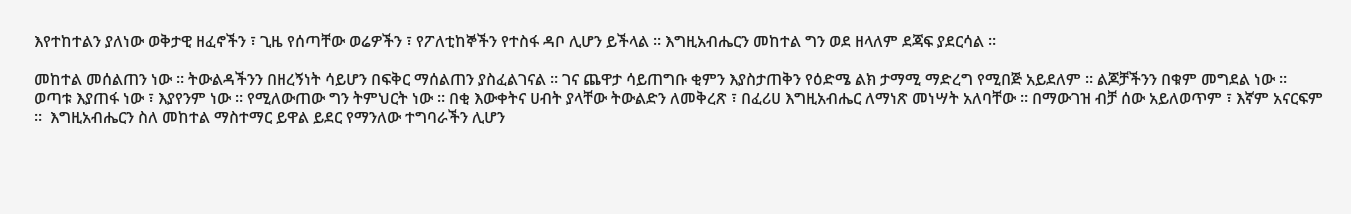እየተከተልን ያለነው ወቅታዊ ዘፈኖችን ፣ ጊዜ የሰጣቸው ወሬዎችን ፣ የፖለቲከኞችን የተስፋ ዳቦ ሊሆን ይችላል ። እግዚአብሔርን መከተል ግን ወደ ዘላለም ደጃፍ ያደርሳል ።

መከተል መሰልጠን ነው ። ትውልዳችንን በዘረኝነት ሳይሆን በፍቅር ማሰልጠን ያስፈልገናል ። ገና ጨዋታ ሳይጠግቡ ቂምን እያስታጠቅን የዕድሜ ልክ ታማሚ ማድረግ የሚበጅ አይደለም ። ልጆቻችንን በቁም መግደል ነው ። ወጣቱ እያጠፋ ነው ፣ እያየንም ነው ። የሚለውጠው ግን ትምህርት ነው ። በቂ እውቀትና ሀብት ያላቸው ትውልድን ለመቅረጽ ፣ በፈሪሀ እግዚአብሔር ለማነጽ መነሣት አለባቸው ። በማውገዝ ብቻ ሰው አይለወጥም ፣ እኛም አናርፍም ።  እግዚአብሔርን ስለ መከተል ማስተማር ይዋል ይደር የማንለው ተግባራችን ሊሆን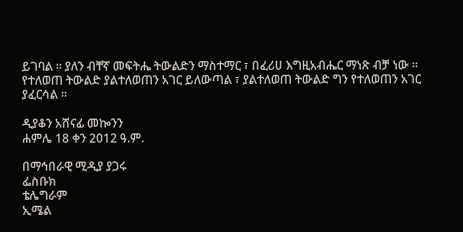ይገባል ። ያለን ብቸኛ መፍትሔ ትውልድን ማስተማር ፣ በፈሪሀ እግዚአብሔር ማነጽ ብቻ ነው ። የተለወጠ ትውልድ ያልተለወጠን አገር ይለውጣል ፣ ያልተለወጠ ትውልድ ግን የተለወጠን አገር ያፈርሳል ።

ዲያቆን አሸናፊ መኰንን
ሐምሌ 18 ቀን 2012 ዓ.ም.

በማኅበራዊ ሚዲያ ያጋሩ
ፌስቡክ
ቴሌግራም
ኢሜል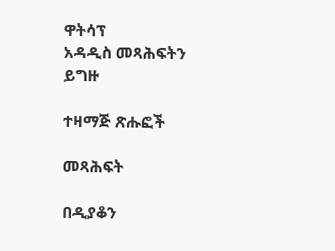ዋትሳፕ
አዳዲስ መጻሕፍትን ይግዙ

ተዛማጅ ጽሑፎች

መጻሕፍት

በዲያቆን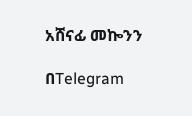አሸናፊ መኰንን

በTelegram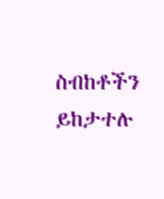ስብከቶችን ይከታተሉ